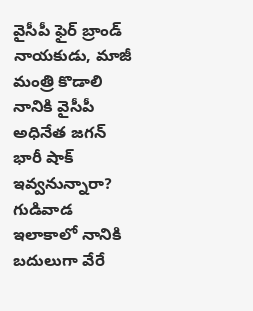వైసీపీ ఫైర్ బ్రాండ్ నాయకుడు, మాజీ మంత్రి కొడాలి నానికి వైసీపీ అధినేత జగన్ భారీ షాక్ ఇవ్వనున్నారా? గుడివాడ ఇలాకాలో నానికి బదులుగా వేరే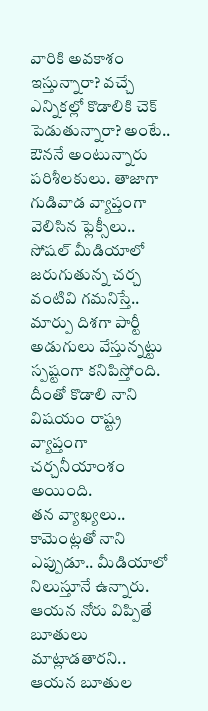వారికి అవకాశం ఇస్తున్నారా? వచ్చే ఎన్నికల్లో కొడాలికి చెక్ పెడుతున్నారా? అంటే.. ఔననే అంటున్నారు పరిశీలకులు. తాజాగా గుడివాడ వ్యాప్తంగా వెలిసిన ఫ్లెక్సీలు.. సోషల్ మీడియాలో జరుగుతున్న చర్చ వంటివి గమనిస్తే.. మార్పు దిశగా పార్టీ అడుగులు వేస్తున్నట్టు స్పష్టంగా కనిపిస్తోంది. దీంతో కొడాలి నాని విషయం రాష్ట్ర వ్యాప్తంగా చర్చనీయాంశం అయింది.
తన వ్యాఖ్యలు.. కామెంట్లతో నాని ఎప్పుడూ.. మీడియాలో నిలుస్తూనే ఉన్నారు. ఆయన నోరు విప్పితే బూతులు మాట్లాడతారని.. ఆయన బూతుల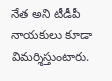నేత అని టీడీపీ నాయకులు కూడా విమర్శిస్తుంటారు.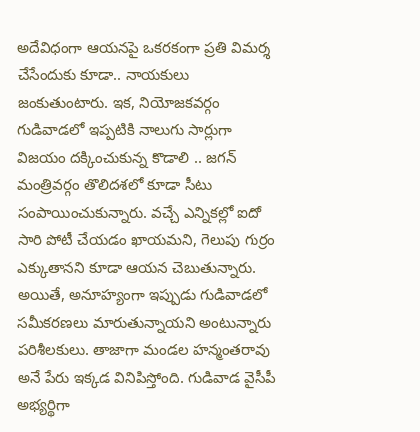అదేవిధంగా ఆయనపై ఒకరకంగా ప్రతి విమర్శ చేసేందుకు కూడా.. నాయకులు జంకుతుంటారు. ఇక, నియోజకవర్గం గుడివాడలో ఇప్పటికి నాలుగు సార్లుగా విజయం దక్కించుకున్న కొడాలి .. జగన్ మంత్రివర్గం తొలిదశలో కూడా సీటు సంపాయించుకున్నారు. వచ్చే ఎన్నికల్లో ఐదో సారి పోటీ చేయడం ఖాయమని, గెలుపు గుర్రం ఎక్కుతానని కూడా ఆయన చెబుతున్నారు.
అయితే, అనూహ్యంగా ఇప్పుడు గుడివాడలో సమీకరణలు మారుతున్నాయని అంటున్నారు పరిశీలకులు. తాజాగా మండల హన్మంతరావు అనే పేరు ఇక్కడ వినిపిస్తోంది. గుడివాడ వైసీపీ అభ్యర్థిగా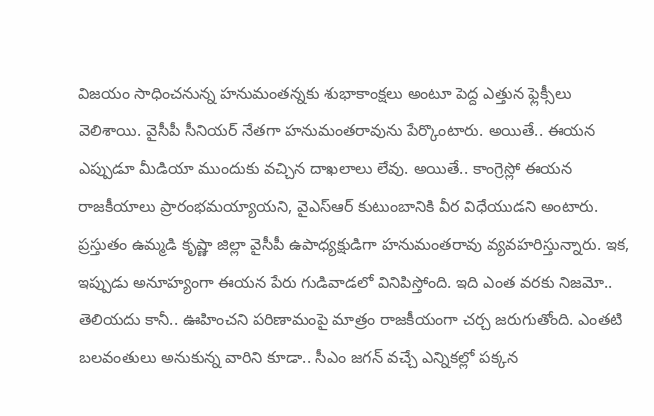విజయం సాధించనున్న హనుమంతన్నకు శుభాకాంక్షలు అంటూ పెద్ద ఎత్తున ఫ్లెక్సీలు వెలిశాయి. వైసీపీ సీనియర్ నేతగా హనుమంతరావును పేర్కొంటారు. అయితే.. ఈయన ఎప్పుడూ మీడియా ముందుకు వచ్చిన దాఖలాలు లేవు. అయితే.. కాంగ్రెస్లో ఈయన రాజకీయాలు ప్రారంభమయ్యాయని, వైఎస్ఆర్ కుటుంబానికి వీర విధేయుడని అంటారు.
ప్రస్తుతం ఉమ్మడి కృష్ణా జిల్లా వైసీపీ ఉపాధ్యక్షుడిగా హనుమంతరావు వ్యవహరిస్తున్నారు. ఇక, ఇప్పుడు అనూహ్యంగా ఈయన పేరు గుడివాడలో వినిపిస్తోంది. ఇది ఎంత వరకు నిజమో.. తెలియదు కానీ.. ఊహించని పరిణామంపై మాత్రం రాజకీయంగా చర్చ జరుగుతోంది. ఎంతటి బలవంతులు అనుకున్న వారిని కూడా.. సీఎం జగన్ వచ్చే ఎన్నికల్లో పక్కన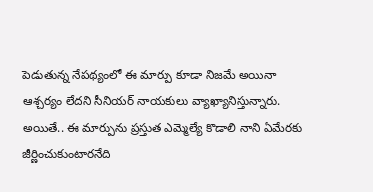పెడుతున్న నేపథ్యంలో ఈ మార్పు కూడా నిజమే అయినా ఆశ్చర్యం లేదని సీనియర్ నాయకులు వ్యాఖ్యానిస్తున్నారు. అయితే.. ఈ మార్పును ప్రస్తుత ఎమ్మెల్యే కొడాలి నాని ఏమేరకు జీర్ణించుకుంటారనేది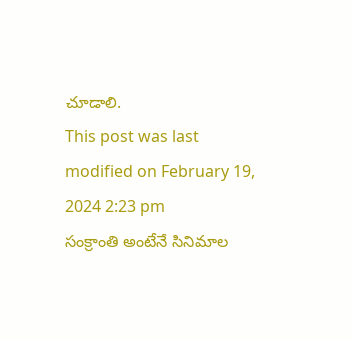చూడాలి.
This post was last modified on February 19, 2024 2:23 pm
సంక్రాంతి అంటేనే సినిమాల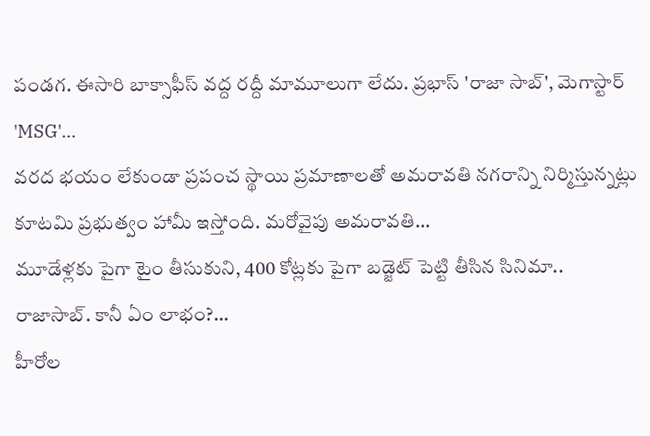పండగ. ఈసారి బాక్సాఫీస్ వద్ద రద్దీ మామూలుగా లేదు. ప్రభాస్ 'రాజా సాబ్', మెగాస్టార్ 'MSG'…
వరద భయం లేకుండా ప్రపంచ స్థాయి ప్రమాణాలతో అమరావతి నగరాన్ని నిర్మిస్తున్నట్లు కూటమి ప్రభుత్వం హామీ ఇస్తోంది. మరోవైపు అమరావతి…
మూడేళ్లకు పైగా టైం తీసుకుని, 400 కోట్లకు పైగా బడ్జెట్ పెట్టి తీసిన సినిమా.. రాజాసాబ్. కానీ ఏం లాభం?…
హీరోల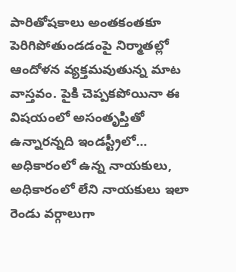పారితోషకాలు అంతకంతకూ పెరిగిపోతుండడంపై నిర్మాతల్లో ఆందోళన వ్యక్తమవుతున్న మాట వాస్తవం. పైకి చెప్పకపోయినా ఈ విషయంలో అసంతృప్తితో ఉన్నారన్నది ఇండస్ట్రీలో…
అధికారంలో ఉన్న నాయకులు, అధికారంలో లేని నాయకులు ఇలా రెండు వర్గాలుగా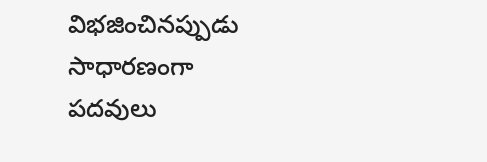విభజించినప్పుడు సాధారణంగా పదవులు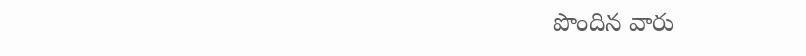పొందిన వారు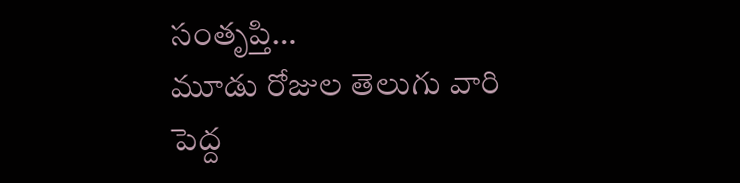సంతృప్తి…
మూడు రోజుల తెలుగు వారి పెద్ద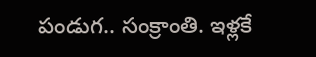పండుగ.. సంక్రాంతి. ఇళ్లకే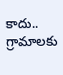కాదు.. గ్రామాలకు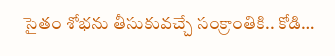సైతం శోభను తీసుకువచ్చే సంక్రాంతికి.. కోడి…